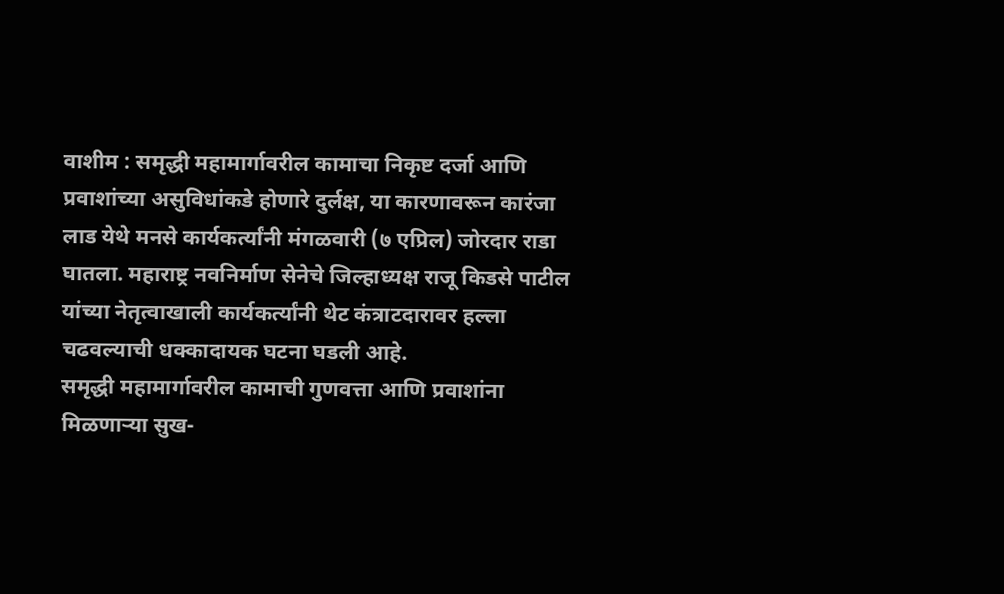वाशीम : समृद्धी महामार्गावरील कामाचा निकृष्ट दर्जा आणि प्रवाशांच्या असुविधांकडे होणारे दुर्लक्ष, या कारणावरून कारंजा लाड येथे मनसे कार्यकर्त्यांनी मंगळवारी (७ एप्रिल) जोरदार राडा घातला. महाराष्ट्र नवनिर्माण सेनेचे जिल्हाध्यक्ष राजू किडसे पाटील यांच्या नेतृत्वाखाली कार्यकर्त्यांनी थेट कंत्राटदारावर हल्ला चढवल्याची धक्कादायक घटना घडली आहे.
समृद्धी महामार्गावरील कामाची गुणवत्ता आणि प्रवाशांना मिळणाऱ्या सुख-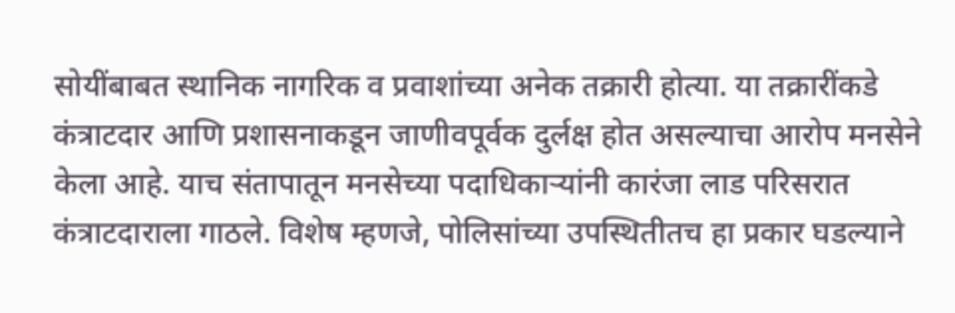सोयींबाबत स्थानिक नागरिक व प्रवाशांच्या अनेक तक्रारी होत्या. या तक्रारींकडे कंत्राटदार आणि प्रशासनाकडून जाणीवपूर्वक दुर्लक्ष होत असल्याचा आरोप मनसेने केला आहे. याच संतापातून मनसेच्या पदाधिकाऱ्यांनी कारंजा लाड परिसरात कंत्राटदाराला गाठले. विशेष म्हणजे, पोलिसांच्या उपस्थितीतच हा प्रकार घडल्याने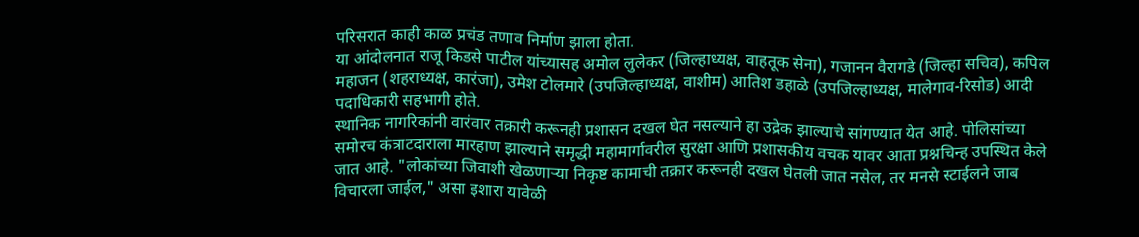परिसरात काही काळ प्रचंड तणाव निर्माण झाला होता.
या आंदोलनात राजू किडसे पाटील यांच्यासह अमोल लुलेकर (जिल्हाध्यक्ष, वाहतूक सेना), गजानन वैरागडे (जिल्हा सचिव), कपिल महाजन (शहराध्यक्ष, कारंजा), उमेश टोलमारे (उपजिल्हाध्यक्ष, वाशीम) आतिश डहाळे (उपजिल्हाध्यक्ष, मालेगाव-रिसोड) आदी पदाधिकारी सहभागी होते.
स्थानिक नागरिकांनी वारंवार तक्रारी करूनही प्रशासन दखल घेत नसल्याने हा उद्रेक झाल्याचे सांगण्यात येत आहे. पोलिसांच्या समोरच कंत्राटदाराला मारहाण झाल्याने समृद्धी महामार्गावरील सुरक्षा आणि प्रशासकीय वचक यावर आता प्रश्नचिन्ह उपस्थित केले जात आहे. "लोकांच्या जिवाशी खेळणाऱ्या निकृष्ट कामाची तक्रार करूनही दखल घेतली जात नसेल, तर मनसे स्टाईलने जाब विचारला जाईल," असा इशारा यावेळी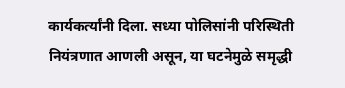कार्यकर्त्यांनी दिला. सध्या पोलिसांनी परिस्थिती नियंत्रणात आणली असून, या घटनेमुळे समृद्धी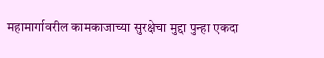महामार्गावरील कामकाजाच्या सुरक्षेचा मुद्दा पुन्हा एकदा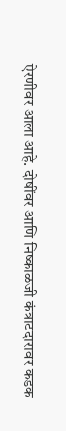ऐरणीवर आला आहे. दोषींवर आणि निष्काळजी कंत्राटदारावर कडक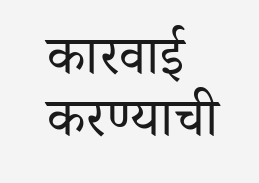कारवाई करण्याची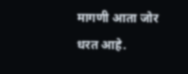मागणी आता जोर धरत आहे.